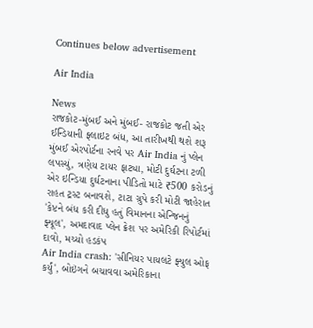Continues below advertisement

Air India

News
રાજકોટ-મુંબઈ અને મુંબઈ- રાજકોટ જતી એર ઈન્ડિયાની ફ્લાઇટ બંધ, આ તારીખથી થશે શરૂ
મુંબઈ એરપોર્ટના રનવે પર Air India નું પ્લેન લપસ્યું, ત્રણેય ટાયર ફાટ્યા, મોટી દુર્ઘટના ટળી
એર ઇન્ડિયા દુર્ઘટનાના પીડિતો માટે ₹500 કરોડનું રાહત ટ્રસ્ટ બનાવશે, ટાટા ગ્રુપે કરી મોટી જાહેરાત
'કેપ્ટને બંધ કરી દીધુ હતું વિમાનના એન્જિનનું ફ્યૂલ', અમદાવાદ પ્લેન ક્રેશ પર અમેરિકી રિપોર્ટમાં દાવો, મચ્યો હડકંપ
Air India crash: 'સીનિયર પાયલટે ફ્યુલ ઓફ કર્યું', બોઇંગને બચાવવા અમેરિકાના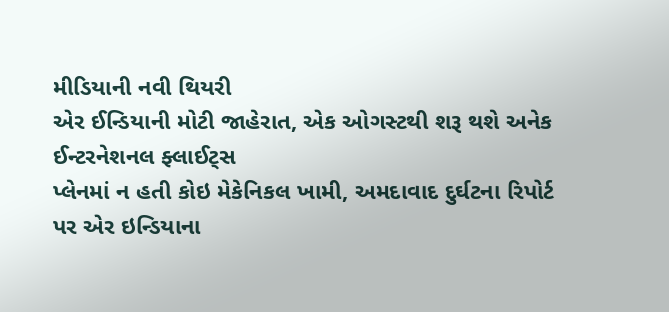મીડિયાની નવી થિયરી
એર ઈન્ડિયાની મોટી જાહેરાત, એક ઓગસ્ટથી શરૂ થશે અનેક ઈન્ટરનેશનલ ફ્લાઈટ્સ
પ્લેનમાં ન હતી કોઇ મેકેનિકલ ખામી, અમદાવાદ દુર્ઘટના રિપોર્ટ પર એર ઇન્ડિયાના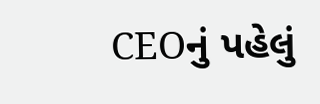CEOનું પહેલું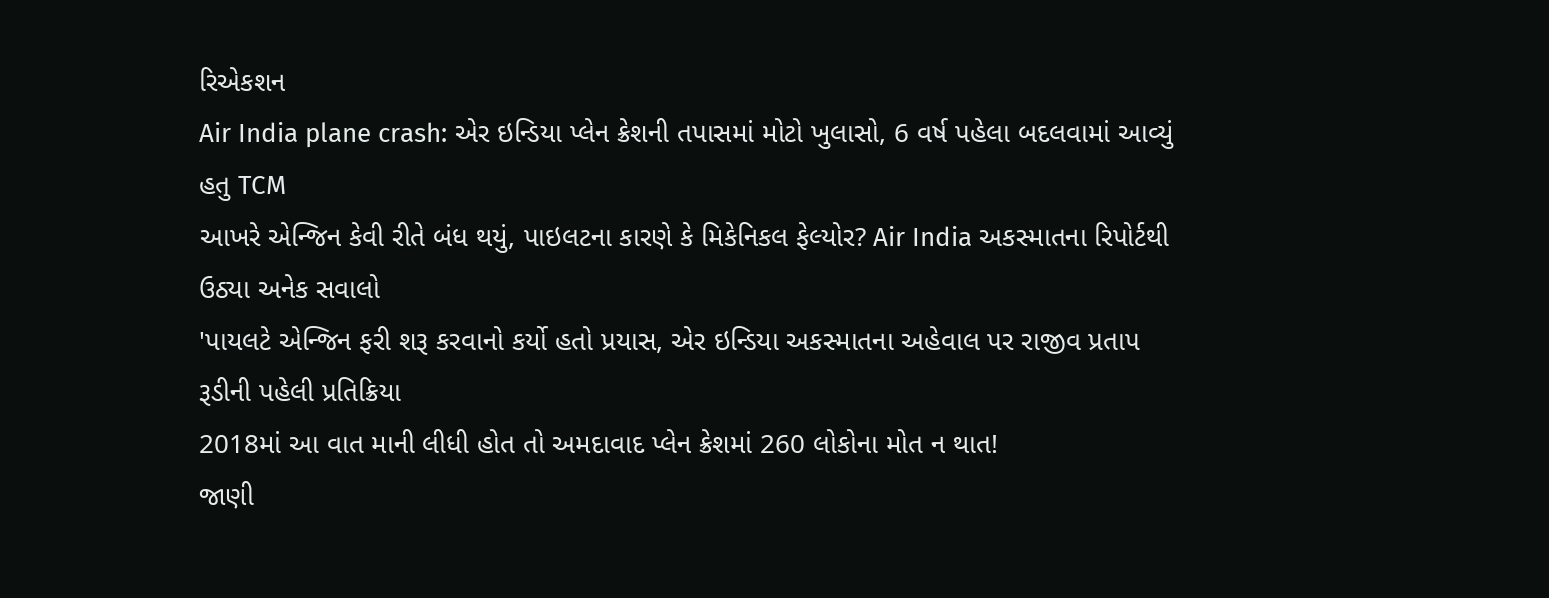રિએકશન
Air India plane crash: એર ઇન્ડિયા પ્લેન ક્રેશની તપાસમાં મોટો ખુલાસો, 6 વર્ષ પહેલા બદલવામાં આવ્યું હતુ TCM
આખરે એન્જિન કેવી રીતે બંધ થયું, પાઇલટના કારણે કે મિકેનિકલ ફેલ્યોર? Air India અકસ્માતના રિપોર્ટથી ઉઠ્યા અનેક સવાલો
'પાયલટે એન્જિન ફરી શરૂ કરવાનો કર્યો હતો પ્રયાસ, એર ઇન્ડિયા અકસ્માતના અહેવાલ પર રાજીવ પ્રતાપ રૂડીની પહેલી પ્રતિક્રિયા
2018માં આ વાત માની લીધી હોત તો અમદાવાદ પ્લેન ક્રેશમાં 260 લોકોના મોત ન થાત!
જાણી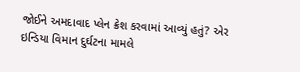જોઈને અમદાવાદ પ્લેન ક્રેશ કરવામાં આવ્યું હતું? એર ઇન્ડિયા વિમાન દુર્ઘટના મામલે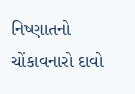નિષ્ણાતનો ચોંકાવનારો દાવો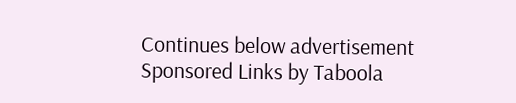Continues below advertisement
Sponsored Links by Taboola